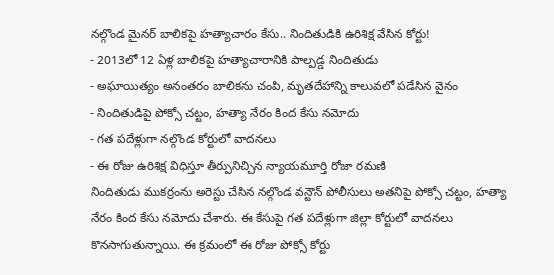నల్గొండ మైనర్ బాలికపై హత్యాచారం కేసు.. నిందితుడికి ఉరిశిక్ష వేసిన కోర్టు!
- 2013లో 12 ఏళ్ల బాలికపై హత్యాచారానికి పాల్పడ్డ నిందితుడు
- అఘాయిత్యం అనంతరం బాలికను చంపి, మృతదేహాన్ని కాలువలో పడేసిన వైనం
- నిందితుడిపై పోక్సో చట్టం, హత్యా నేరం కింద కేసు నమోదు
- గత పదేళ్లుగా నల్గొండ కోర్టులో వాదనలు
- ఈ రోజు ఉరిశిక్ష విధిస్తూ తీర్పునిచ్చిన న్యాయమూర్తి రోజా రమణి
నిందితుడు ముకర్రంను అరెస్టు చేసిన నల్గొండ వన్టౌన్ పోలీసులు అతనిపై పోక్సో చట్టం, హత్యా నేరం కింద కేసు నమోదు చేశారు. ఈ కేసుపై గత పదేళ్లుగా జిల్లా కోర్టులో వాదనలు కొనసాగుతున్నాయి. ఈ క్రమంలో ఈ రోజు పోక్సో కోర్టు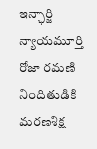ఇన్ఛార్జి న్యాయమూర్తి రోజా రమణి నిందితుడికి మరణశిక్ష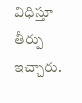విధిస్తూ తీర్పు ఇచ్చారు.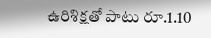ఉరిశిక్షతో పాటు రూ.1.10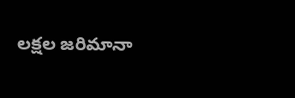లక్షల జరిమానా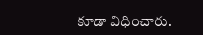కూడా విధించారు.